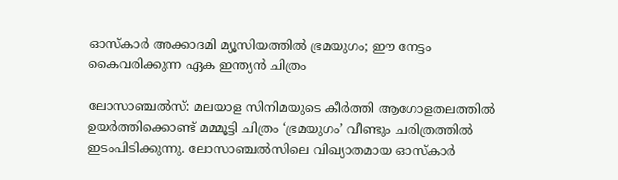ഓസ്കാർ അക്കാദമി മ്യൂസിയത്തിൽ ഭ്രമയുഗം; ഈ നേട്ടം കൈവരിക്കുന്ന ഏക ഇന്ത്യൻ ചിത്രം

ലോസാഞ്ചൽസ്: മലയാള സിനിമയുടെ കീർത്തി ആഗോളതലത്തിൽ ഉയർത്തിക്കൊണ്ട് മമ്മൂട്ടി ചിത്രം ‘ഭ്രമയുഗം’ വീണ്ടും ചരിത്രത്തിൽ ഇടംപിടിക്കുന്നു. ലോസാഞ്ചൽസിലെ വിഖ്യാതമായ ഓസ്കാർ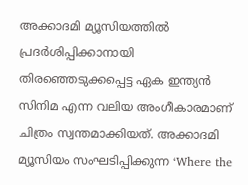അക്കാദമി മ്യൂസിയത്തിൽ പ്രദർശിപ്പിക്കാനായി തിരഞ്ഞെടുക്കപ്പെട്ട ഏക ഇന്ത്യൻ സിനിമ എന്ന വലിയ അംഗീകാരമാണ് ചിത്രം സ്വന്തമാക്കിയത്. അക്കാദമി മ്യൂസിയം സംഘടിപ്പിക്കുന്ന ‘Where the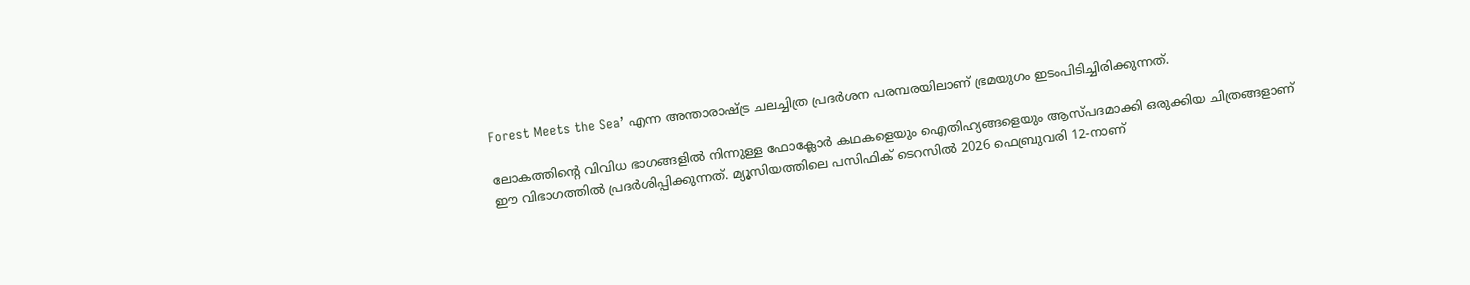Forest Meets the Sea’ എന്ന അന്താരാഷ്ട്ര ചലച്ചിത്ര പ്രദർശന പരമ്പരയിലാണ് ഭ്രമയുഗം ഇടംപിടിച്ചിരിക്കുന്നത്.

ലോകത്തിന്റെ വിവിധ ഭാഗങ്ങളിൽ നിന്നുള്ള ഫോക്ലോർ കഥകളെയും ഐതിഹ്യങ്ങളെയും ആസ്പദമാക്കി ഒരുക്കിയ ചിത്രങ്ങളാണ് ഈ വിഭാഗത്തിൽ പ്രദർശിപ്പിക്കുന്നത്. മ്യൂസിയത്തിലെ പസിഫിക് ടെറസിൽ 2026 ഫെബ്രുവരി 12-നാണ്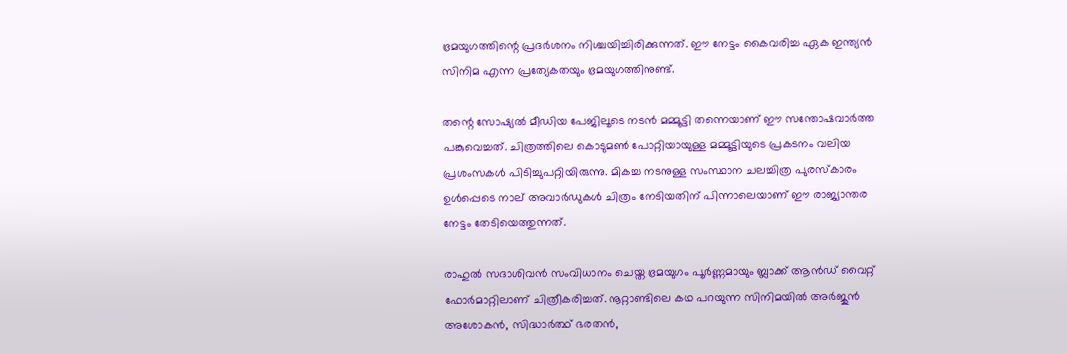ഭ്രമയുഗത്തിന്റെ പ്രദർശനം നിശ്ചയിച്ചിരിക്കുന്നത്. ഈ നേട്ടം കൈവരിച്ച ഏക ഇന്ത്യൻ സിനിമ എന്ന പ്രത്യേകതയും ഭ്രമയുഗത്തിനുണ്ട്.

തന്റെ സോഷ്യൽ മീഡിയ പേജിലൂടെ നടൻ മമ്മൂട്ടി തന്നെയാണ് ഈ സന്തോഷവാർത്ത പങ്കുവെച്ചത്. ചിത്രത്തിലെ കൊടുമൺ പോറ്റിയായുള്ള മമ്മൂട്ടിയുടെ പ്രകടനം വലിയ പ്രശംസകൾ പിടിച്ചുപറ്റിയിരുന്നു. മികച്ച നടനുള്ള സംസ്ഥാന ചലച്ചിത്ര പുരസ്‌കാരം ഉൾപ്പെടെ നാല് അവാർഡുകൾ ചിത്രം നേടിയതിന് പിന്നാലെയാണ് ഈ രാജ്യാന്തര നേട്ടം തേടിയെത്തുന്നത്.

രാഹുൽ സദാശിവൻ സംവിധാനം ചെയ്ത ഭ്രമയുഗം പൂർണ്ണമായും ബ്ലാക്ക് ആൻഡ് വൈറ്റ് ഫോർമാറ്റിലാണ് ചിത്രീകരിച്ചത്. നൂറ്റാണ്ടിലെ കഥ പറയുന്ന സിനിമയിൽ അർജുൻ അശോകൻ, സിദ്ധാർത്ഥ് ഭരതൻ,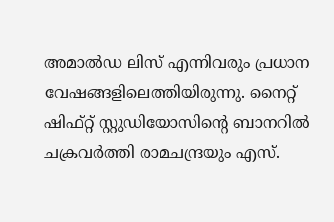അമാൽഡ ലിസ് എന്നിവരും പ്രധാന വേഷങ്ങളിലെത്തിയിരുന്നു. നൈറ്റ് ഷിഫ്റ്റ് സ്റ്റുഡിയോസിന്റെ ബാനറിൽ ചക്രവർത്തി രാമചന്ദ്രയും എസ്.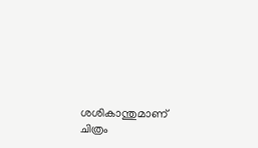ശശികാന്തുമാണ് ചിത്രം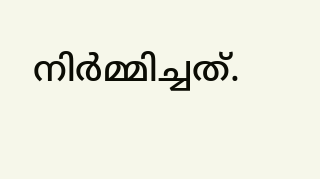നിർമ്മിച്ചത്.